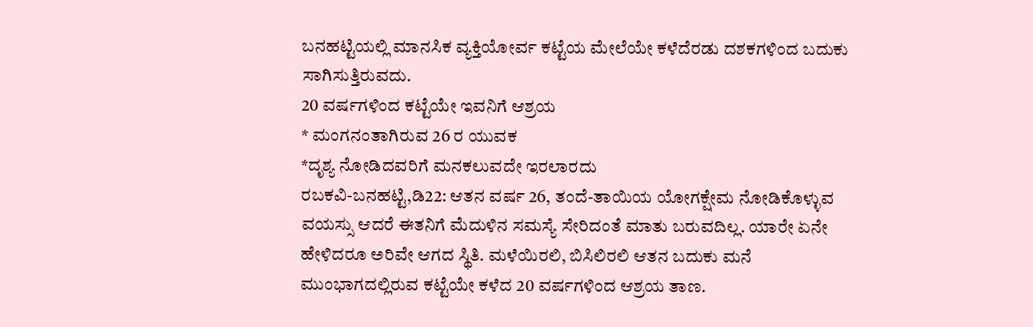ಬನಹಟ್ಟಿಯಲ್ಲಿ ಮಾನಸಿಕ ವ್ಯಕ್ತಿಯೋರ್ವ ಕಟ್ಟೆಯ ಮೇಲೆಯೇ ಕಳೆದೆರಡು ದಶಕಗಳಿಂದ ಬದುಕು ಸಾಗಿಸುತ್ತಿರುವದು.
20 ವರ್ಷಗಳಿಂದ ಕಟ್ಟೆಯೇ ಇವನಿಗೆ ಆಶ್ರಯ
* ಮಂಗನಂತಾಗಿರುವ 26 ರ ಯುವಕ
*ದೃಶ್ಯ ನೋಡಿದವರಿಗೆ ಮನಕಲುವದೇ ಇರಲಾರದು
ರಬಕವಿ-ಬನಹಟ್ಟಿ,ಡಿ22: ಆತನ ವರ್ಷ 26, ತಂದೆ-ತಾಯಿಯ ಯೋಗಕ್ಷೇಮ ನೋಡಿಕೊಳ್ಳುವ ವಯಸ್ಸು ಆದರೆ ಈತನಿಗೆ ಮೆದುಳಿನ ಸಮಸ್ಯೆ ಸೇರಿದಂತೆ ಮಾತು ಬರುವದಿಲ್ಲ. ಯಾರೇ ಏನೇ ಹೇಳಿದರೂ ಅರಿವೇ ಆಗದ ಸ್ಥಿತಿ. ಮಳೆಯಿರಲಿ, ಬಿಸಿಲಿರಲಿ ಆತನ ಬದುಕು ಮನೆ ಮುಂಭಾಗದಲ್ಲಿರುವ ಕಟ್ಟೆಯೇ ಕಳೆದ 20 ವರ್ಷಗಳಿಂದ ಆಶ್ರಯ ತಾಣ.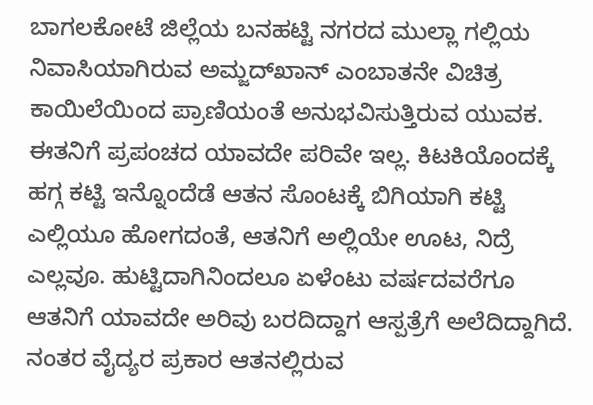ಬಾಗಲಕೋಟೆ ಜಿಲ್ಲೆಯ ಬನಹಟ್ಟಿ ನಗರದ ಮುಲ್ಲಾ ಗಲ್ಲಿಯ ನಿವಾಸಿಯಾಗಿರುವ ಅಮ್ಜದ್‍ಖಾನ್ ಎಂಬಾತನೇ ವಿಚಿತ್ರ ಕಾಯಿಲೆಯಿಂದ ಪ್ರಾಣಿಯಂತೆ ಅನುಭವಿಸುತ್ತಿರುವ ಯುವಕ. ಈತನಿಗೆ ಪ್ರಪಂಚದ ಯಾವದೇ ಪರಿವೇ ಇಲ್ಲ. ಕಿಟಕಿಯೊಂದಕ್ಕೆ ಹಗ್ಗ ಕಟ್ಟಿ ಇನ್ನೊಂದೆಡೆ ಆತನ ಸೊಂಟಕ್ಕೆ ಬಿಗಿಯಾಗಿ ಕಟ್ಟಿ ಎಲ್ಲಿಯೂ ಹೋಗದಂತೆ, ಆತನಿಗೆ ಅಲ್ಲಿಯೇ ಊಟ, ನಿದ್ರೆ ಎಲ್ಲವೂ. ಹುಟ್ಟಿದಾಗಿನಿಂದಲೂ ಏಳೆಂಟು ವರ್ಷದವರೆಗೂ ಆತನಿಗೆ ಯಾವದೇ ಅರಿವು ಬರದಿದ್ದಾಗ ಆಸ್ಪತ್ರೆಗೆ ಅಲೆದಿದ್ದಾಗಿದೆ. ನಂತರ ವೈದ್ಯರ ಪ್ರಕಾರ ಆತನಲ್ಲಿರುವ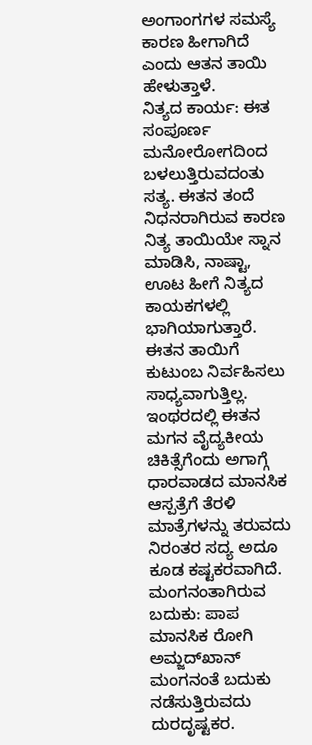ಅಂಗಾಂಗಗಳ ಸಮಸ್ಯೆ ಕಾರಣ ಹೀಗಾಗಿದೆ ಎಂದು ಆತನ ತಾಯಿ ಹೇಳುತ್ತಾಳೆ.
ನಿತ್ಯದ ಕಾರ್ಯ: ಈತ ಸಂಪೂರ್ಣ ಮನೋರೋಗದಿಂದ ಬಳಲುತ್ತಿರುವದಂತು ಸತ್ಯ. ಈತನ ತಂದೆ ನಿಧನರಾಗಿರುವ ಕಾರಣ ನಿತ್ಯ ತಾಯಿಯೇ ಸ್ನಾನ ಮಾಡಿಸಿ, ನಾಷ್ಟಾ, ಊಟ ಹೀಗೆ ನಿತ್ಯದ ಕಾಯಕಗಳಲ್ಲಿ ಭಾಗಿಯಾಗುತ್ತಾರೆ. ಈತನ ತಾಯಿಗೆ ಕುಟುಂಬ ನಿರ್ವಹಿಸಲು ಸಾಧ್ಯವಾಗುತ್ತಿಲ್ಲ. ಇಂಥರದಲ್ಲಿ ಈತನ ಮಗನ ವೈದ್ಯಕೀಯ ಚಿಕಿತ್ಸೆಗೆಂದು ಅಗಾಗ್ಗೆ ಧಾರವಾಡದ ಮಾನಸಿಕ ಆಸ್ಪತ್ರೆಗೆ ತೆರಳಿ ಮಾತ್ರೆಗಳನ್ನು ತರುವದು ನಿರಂತರ ಸದ್ಯ ಅದೂ ಕೂಡ ಕಷ್ಟಕರವಾಗಿದೆ.
ಮಂಗನಂತಾಗಿರುವ ಬದುಕು: ಪಾಪ ಮಾನಸಿಕ ರೋಗಿ ಅಮ್ಜದ್‍ಖಾನ್ ಮಂಗನಂತೆ ಬದುಕು ನಡೆಸುತ್ತಿರುವದು ದುರದೃಷ್ಟಕರ.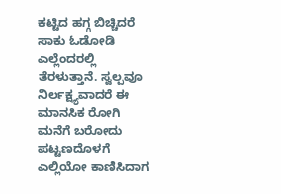ಕಟ್ಟಿದ ಹಗ್ಗ ಬಿಚ್ಚಿದರೆ ಸಾಕು ಓಡೋಡಿ ಎಲ್ಲೆಂದರಲ್ಲಿ ತೆರಳುತ್ತಾನೆ. ಸ್ವಲ್ಪವೂ ನಿರ್ಲಕ್ಷ್ಯವಾದರೆ ಈ ಮಾನಸಿಕ ರೋಗಿ ಮನೆಗೆ ಬರೋದು ಪಟ್ಟಣದೊಳಗೆ ಎಲ್ಲಿಯೋ ಕಾಣಿಸಿದಾಗ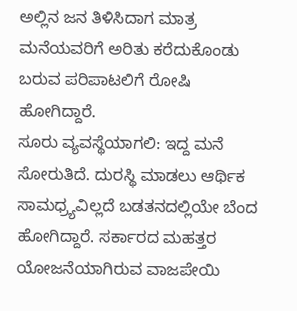ಅಲ್ಲಿನ ಜನ ತಿಳಿಸಿದಾಗ ಮಾತ್ರ ಮನೆಯವರಿಗೆ ಅರಿತು ಕರೆದುಕೊಂಡು ಬರುವ ಪರಿಪಾಟಲಿಗೆ ರೋಷಿ ಹೋಗಿದ್ದಾರೆ.
ಸೂರು ವ್ಯವಸ್ಥೆಯಾಗಲಿ: ಇದ್ದ ಮನೆ ಸೋರುತಿದೆ. ದುರಸ್ಥಿ ಮಾಡಲು ಆರ್ಥಿಕ ಸಾಮಧ್ರ್ಯವಿಲ್ಲದೆ ಬಡತನದಲ್ಲಿಯೇ ಬೆಂದ ಹೋಗಿದ್ದಾರೆ. ಸರ್ಕಾರದ ಮಹತ್ತರ ಯೋಜನೆಯಾಗಿರುವ ವಾಜಪೇಯಿ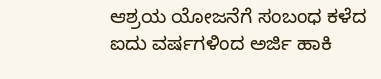ಆಶ್ರಯ ಯೋಜನೆಗೆ ಸಂಬಂಧ ಕಳೆದ ಐದು ವರ್ಷಗಳಿಂದ ಅರ್ಜಿ ಹಾಕಿ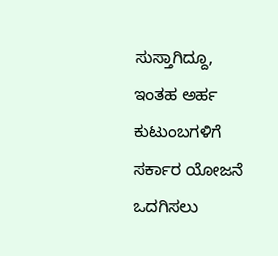ಸುಸ್ತಾಗಿದ್ದೂ, ಇಂತಹ ಅರ್ಹ ಕುಟುಂಬಗಳಿಗೆ ಸರ್ಕಾರ ಯೋಜನೆ ಒದಗಿಸಲು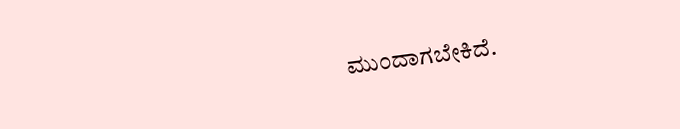ಮುಂದಾಗಬೇಕಿದೆ.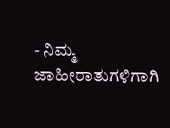- ನಿಮ್ಮ ಜಾಹೀರಾತುಗಳಿಗಾಗಿ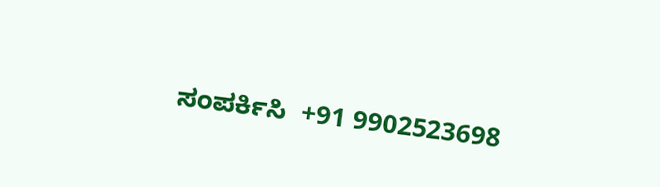ಸಂಪರ್ಕಿಸಿ  +91 9902523698